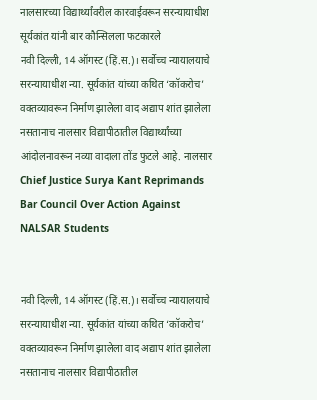नालसारच्या विद्यार्थ्यांवरील कारवाईवरून सरन्यायाधीश सूर्यकांत यांनी बार कौन्सिलला फटकारले
नवी दिल्ली, 14 ऑगस्ट (हिं.स.)। सर्वोच्च न्यायालयाचे सरन्यायाधीश न्या. सूर्यकांत यांच्या कथित ‘कॉकरोच’ वक्तव्यावरून निर्माण झालेला वाद अद्याप शांत झालेला नसतानाच नालसार विद्यापीठातील विद्यार्थ्यांच्या आंदोलनावरून नव्या वादाला तोंड फुटले आहे. नालसार
Chief Justice Surya Kant Reprimands Bar Council Over Action Against NALSAR Students


नवी दिल्ली, 14 ऑगस्ट (हिं.स.)। सर्वोच्च न्यायालयाचे सरन्यायाधीश न्या. सूर्यकांत यांच्या कथित ‘कॉकरोच’ वक्तव्यावरून निर्माण झालेला वाद अद्याप शांत झालेला नसतानाच नालसार विद्यापीठातील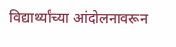विद्यार्थ्यांच्या आंदोलनावरून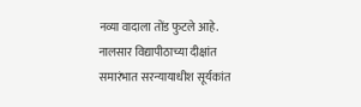नव्या वादाला तोंड फुटले आहे. नालसार विद्यापीठाच्या दीक्षांत समारंभात सरन्यायाधीश सूर्यकांत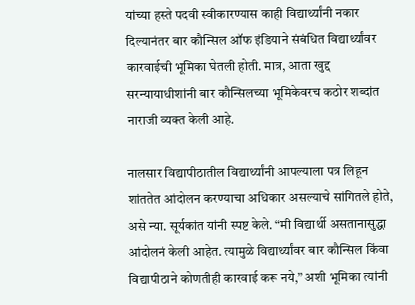यांच्या हस्ते पदवी स्वीकारण्यास काही विद्यार्थ्यांनी नकार दिल्यानंतर बार कौन्सिल ऑफ इंडियाने संबंधित विद्यार्थ्यांवर कारवाईची भूमिका घेतली होती. मात्र, आता खुद्द सरन्यायाधीशांनी बार कौन्सिलच्या भूमिकेवरच कठोर शब्दांत नाराजी व्यक्त केली आहे.

नालसार विद्यापीठातील विद्यार्थ्यांनी आपल्याला पत्र लिहून शांततेत आंदोलन करण्याचा अधिकार असल्याचे सांगितले होते, असे न्या. सूर्यकांत यांनी स्पष्ट केले. “मी विद्यार्थी असतानासुद्धा आंदोलनं केली आहेत. त्यामुळे विद्यार्थ्यांवर बार कौन्सिल किंवा विद्यापीठाने कोणतीही कारवाई करू नये,” अशी भूमिका त्यांनी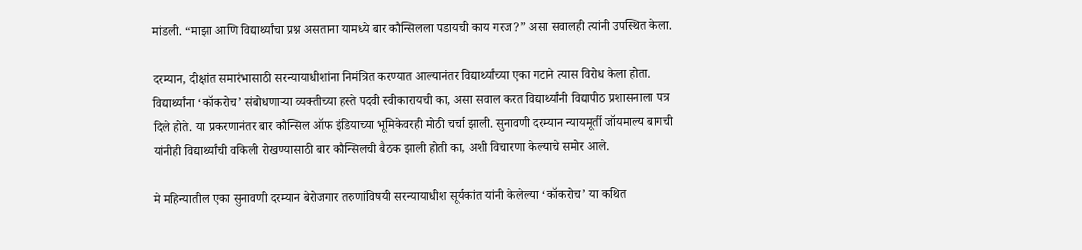मांडली. “माझा आणि विद्यार्थ्यांचा प्रश्न असताना यामध्ये बार कौन्सिलला पडायची काय गरज?” असा सवालही त्यांनी उपस्थित केला.

दरम्यान, दीक्षांत समारंभासाठी सरन्यायाधीशांना निमंत्रित करण्यात आल्यानंतर विद्यार्थ्यांच्या एका गटाने त्यास विरोध केला होता. विद्यार्थ्यांना ‘कॉकरोच’ संबोधणाऱ्या व्यक्तीच्या हस्ते पदवी स्वीकारायची का, असा सवाल करत विद्यार्थ्यांनी विद्यापीठ प्रशासनाला पत्र दिले होते. या प्रकरणानंतर बार कौन्सिल ऑफ इंडियाच्या भूमिकेवरही मोठी चर्चा झाली. सुनावणी दरम्यान न्यायमूर्ती जॉयमाल्य बागची यांनीही विद्यार्थ्यांची वकिली रोखण्यासाठी बार कौन्सिलची बैठक झाली होती का, अशी विचारणा केल्याचे समोर आले.

मे महिन्यातील एका सुनावणी दरम्यान बेरोजगार तरुणांविषयी सरन्यायाधीश सूर्यकांत यांनी केलेल्या ‘कॉकरोच’ या कथित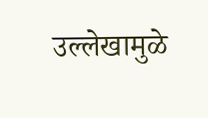उल्लेखामुळे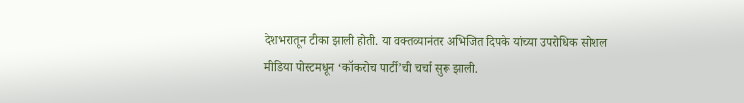देशभरातून टीका झाली होती. या वक्तव्यानंतर अभिजित दिपके यांच्या उपरोधिक सोशल मीडिया पोस्टमधून ‘कॉकरोच पार्टी’ची चर्चा सुरू झाली.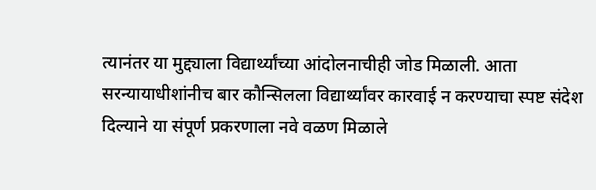त्यानंतर या मुद्द्याला विद्यार्थ्यांच्या आंदोलनाचीही जोड मिळाली. आता सरन्यायाधीशांनीच बार कौन्सिलला विद्यार्थ्यांवर कारवाई न करण्याचा स्पष्ट संदेश दिल्याने या संपूर्ण प्रकरणाला नवे वळण मिळाले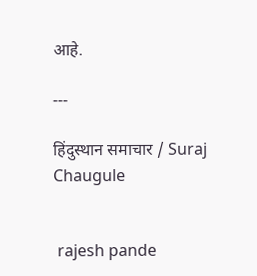आहे.

---

हिंदुस्थान समाचार / Suraj Chaugule


 rajesh pande